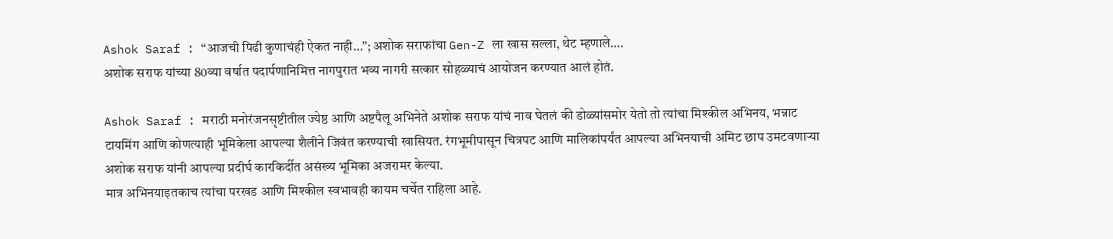Ashok Saraf : “आजची पिढी कुणाचंही ऐकत नाही…”; अशोक सराफांचा Gen-Z ला खास सल्ला, थेट म्हणाले….
अशोक सराफ यांच्या 80व्या वर्षात पदार्पणानिमित्त नागपुरात भव्य नागरी सत्कार सोहळ्याचं आयोजन करण्यात आलं होतं.

Ashok Saraf : मराठी मनोरंजनसृष्टीतील ज्येष्ठ आणि अष्टपैलू अभिनेते अशोक सराफ यांचं नाव घेतलं की डोळ्यांसमोर येतो तो त्यांचा मिश्कील अभिनय, भन्नाट टायमिंग आणि कोणत्याही भूमिकेला आपल्या शैलीने जिवंत करण्याची खासियत. रंगभूमीपासून चित्रपट आणि मालिकांपर्यंत आपल्या अभिनयाची अमिट छाप उमटवणाऱ्या अशोक सराफ यांनी आपल्या प्रदीर्घ कारकिर्दीत असंख्य भूमिका अजरामर केल्या.
मात्र अभिनयाइतकाच त्यांचा परखड आणि मिश्कील स्वभावही कायम चर्चेत राहिला आहे.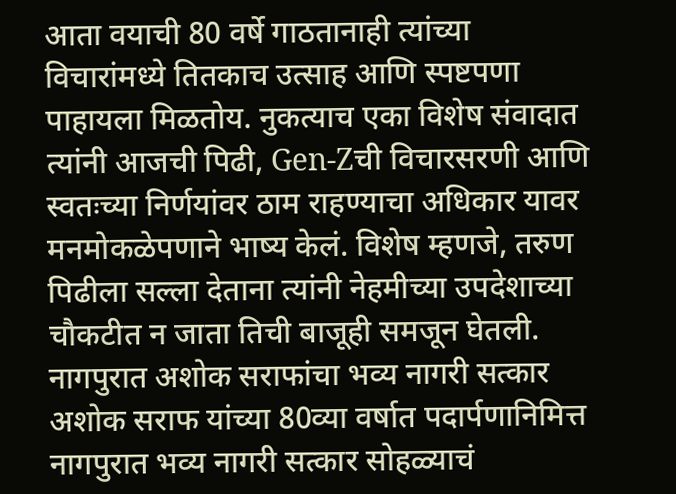आता वयाची 80 वर्षे गाठतानाही त्यांच्या विचारांमध्ये तितकाच उत्साह आणि स्पष्टपणा पाहायला मिळतोय. नुकत्याच एका विशेष संवादात त्यांनी आजची पिढी, Gen-Zची विचारसरणी आणि स्वतःच्या निर्णयांवर ठाम राहण्याचा अधिकार यावर मनमोकळेपणाने भाष्य केलं. विशेष म्हणजे, तरुण पिढीला सल्ला देताना त्यांनी नेहमीच्या उपदेशाच्या चौकटीत न जाता तिची बाजूही समजून घेतली.
नागपुरात अशोक सराफांचा भव्य नागरी सत्कार
अशोक सराफ यांच्या 80व्या वर्षात पदार्पणानिमित्त नागपुरात भव्य नागरी सत्कार सोहळ्याचं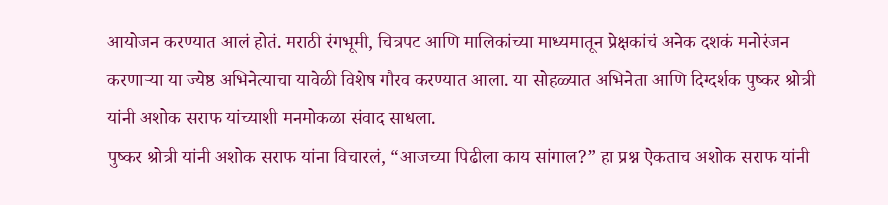आयोजन करण्यात आलं होतं. मराठी रंगभूमी, चित्रपट आणि मालिकांच्या माध्यमातून प्रेक्षकांचं अनेक दशकं मनोरंजन करणाऱ्या या ज्येष्ठ अभिनेत्याचा यावेळी विशेष गौरव करण्यात आला. या सोहळ्यात अभिनेता आणि दिग्दर्शक पुष्कर श्रोत्री यांनी अशोक सराफ यांच्याशी मनमोकळा संवाद साधला.
पुष्कर श्रोत्री यांनी अशोक सराफ यांना विचारलं, “आजच्या पिढीला काय सांगाल?” हा प्रश्न ऐकताच अशोक सराफ यांनी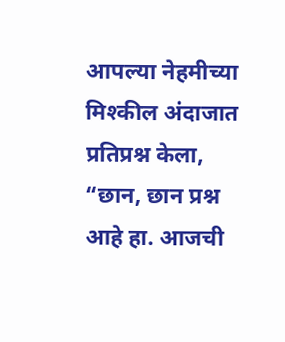आपल्या नेहमीच्या मिश्कील अंदाजात प्रतिप्रश्न केला, “छान, छान प्रश्न आहे हा. आजची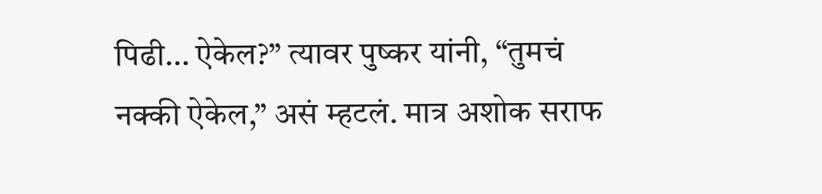पिढी… ऐकेल?” त्यावर पुष्कर यांनी, “तुमचं नक्की ऐकेल,” असं म्हटलं. मात्र अशोक सराफ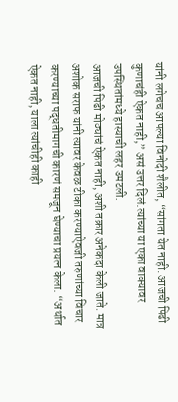यांनी लगेचच आपल्या विनोदी शैलीत, “सांगता येत नाही. आजची पिढी कुणाचंही ऐकत नाही,” असं उत्तर दिलं.त्यांच्या या एका वाक्यावर उपस्थितांमध्ये हास्याची लहर उमटली.
आजची पिढी मोठ्यांचं ऐकत नाही, अशी तक्रार अनेकदा केली जाते. मात्र अशोक सराफ यांनी त्यावर केवळ टीका करण्याऐवजी तरुणांच्या विचार करण्याच्या पद्धतीमागची कारणं समजून घेण्याचा प्रयत्न केला. “अर्थात ऐकत नाही, याला त्यांचीही काही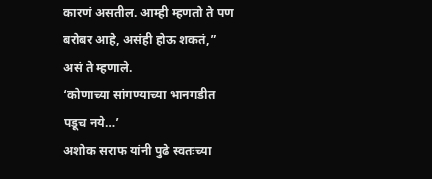कारणं असतील. आम्ही म्हणतो ते पण बरोबर आहे, असंही होऊ शकतं,” असं ते म्हणाले.
‘कोणाच्या सांगण्याच्या भानगडीत पडूच नये…’
अशोक सराफ यांनी पुढे स्वतःच्या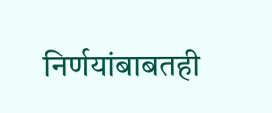निर्णयांबाबतही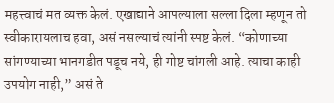महत्त्वाचं मत व्यक्त केलं. एखाद्याने आपल्याला सल्ला दिला म्हणून तो स्वीकारायलाच हवा, असं नसल्याचं त्यांनी स्पष्ट केलं. “कोणाच्या सांगण्याच्या भानगडीत पडूच नये, ही गोष्ट चांगली आहे. त्याचा काही उपयोग नाही,” असं ते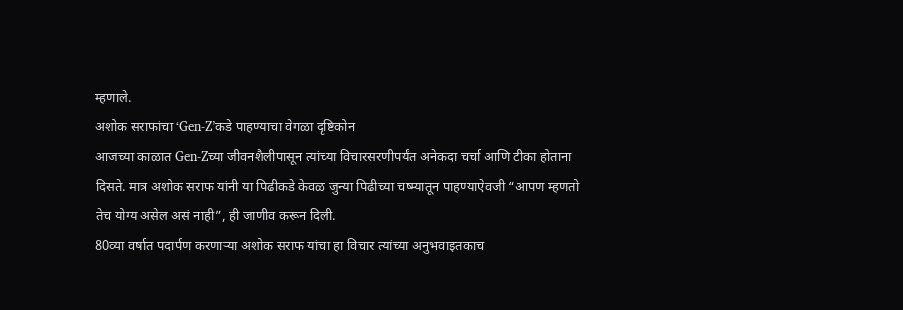म्हणाले.
अशोक सराफांचा ‘Gen-Z’कडे पाहण्याचा वेगळा दृष्टिकोन
आजच्या काळात Gen-Zच्या जीवनशैलीपासून त्यांच्या विचारसरणीपर्यंत अनेकदा चर्चा आणि टीका होताना दिसते. मात्र अशोक सराफ यांनी या पिढीकडे केवळ जुन्या पिढीच्या चष्म्यातून पाहण्याऐवजी “आपण म्हणतो तेच योग्य असेल असं नाही”, ही जाणीव करून दिली.
80व्या वर्षात पदार्पण करणाऱ्या अशोक सराफ यांचा हा विचार त्यांच्या अनुभवाइतकाच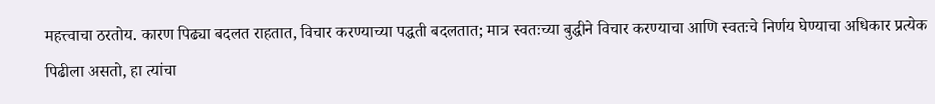महत्त्वाचा ठरतोय. कारण पिढ्या बदलत राहतात, विचार करण्याच्या पद्धती बदलतात; मात्र स्वतःच्या बुद्धीने विचार करण्याचा आणि स्वतःचे निर्णय घेण्याचा अधिकार प्रत्येक पिढीला असतो, हा त्यांचा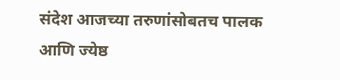संदेश आजच्या तरुणांसोबतच पालक आणि ज्येष्ठ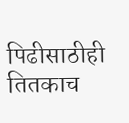पिढीसाठीही तितकाच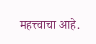महत्त्वाचा आहे.